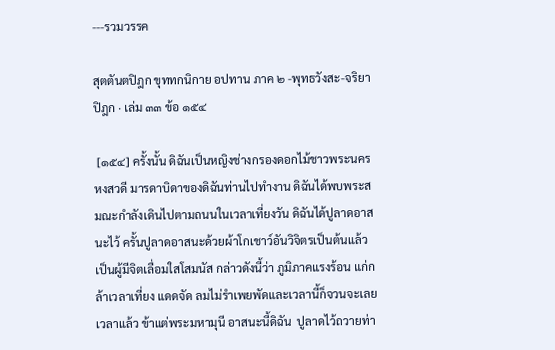---รวมวรรค

สุตตันตปิฎก ขุททกนิกาย อปทาน ภาค ๒ -พุทธวังสะ-จริยาปิฎก · เล่ม ๓๓ ข้อ ๑๕๔

 [๑๕๔] ครั้งนั้น ดิฉันเป็นหญิงช่างกรองดอกไม้ชาวพระนครหงสวดี มารดาบิดาของดิฉันท่านไปทำงาน ดิฉันได้พบพระสมณะกำลังเดินไปตามถนนในเวลาเที่ยงวัน ดิฉันได้ปูลาดอาสนะไว้ ครั้นปูลาดอาสนะด้วยผ้าโกเชาว์อันวิจิตรเป็นต้นแล้ว เป็นผู้มีจิตเลื่อมใสโสมนัส กล่าวดังนี้ว่า ภูมิภาคแรงร้อน แก่กล้าเวลาเที่ยง แดดจัด ลมไม่รำเพยพัดและเวลานี้ก็จวนจะเลยเวลาแล้ว ข้าแต่พระมหามุนี อาสนะนี้ดิฉัน  ปูลาดไว้ถวายท่า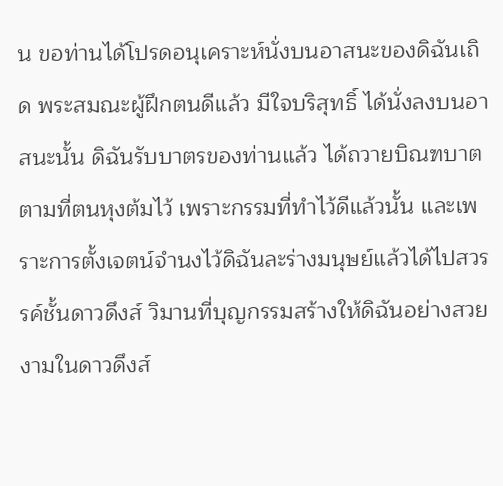น ขอท่านได้โปรดอนุเคราะห์นั่งบนอาสนะของดิฉันเถิด พระสมณะผู้ฝึกตนดีแล้ว มีใจบริสุทธิ์ ได้นั่งลงบนอาสนะนั้น ดิฉันรับบาตรของท่านแล้ว ได้ถวายบิณฑบาตตามที่ตนหุงต้มไว้ เพราะกรรมที่ทำไว้ดีแล้วนั้น และเพราะการตั้งเจตน์จำนงไว้ดิฉันละร่างมนุษย์แล้วได้ไปสวรรค์ชั้นดาวดึงส์ วิมานที่บุญกรรมสร้างให้ดิฉันอย่างสวยงามในดาวดึงส์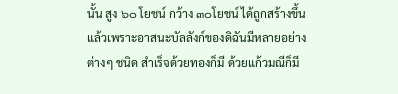นั้น สูง ๖๐ โยชน์ กว้าง ๓๐โยชน์ ได้ถูกสร้างขึ้นแล้วเพราะอาสนะบัลลังก์ของดิฉันมีหลายอย่างต่างๆ ชนิด สำเร็จด้วยทองก็มี ด้วยแก้วมณีก็มี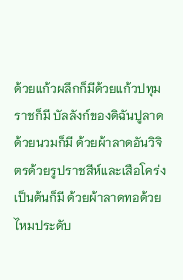ด้วยแก้วผลึกก็มีด้วยแก้วปทุมราชก็มี บัลลังก์ของดิฉันปูลาดด้วยนวมก็มี ด้วยผ้าลาดอันวิจิตรด้วยรูปราชสีห์และเสือโคร่งเป็นต้นก็มี ด้วยผ้าลาดทอด้วยไหมประดับ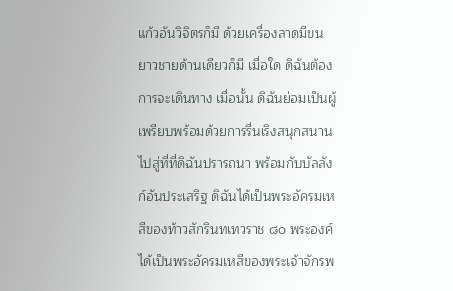แก้วอันวิจิตรก็มี ด้วยเครื่องลาดมีขนยาวชายด้านเดียวก็มี เมื่อใด ดิฉันต้องการจะเดินทาง เมื่อนั้น ดิฉันย่อมเป็นผู้เพรียบพร้อมด้วยการรื่นเริงสนุกสนานไปสู่ที่ที่ดิฉันปรารถนา พร้อมกับบัลลังก์อันประเสริฐ ดิฉันได้เป็นพระอัครมเหสีของท้าวสักรินทเทวราช ๘๐ พระองค์ ได้เป็นพระอัครมเหสีของพระเจ้าจักรพ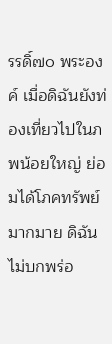รรดิ์๗๐ พระองค์ เมื่อดิฉันยังท่องเที่ยวไปในภพน้อยใหญ่ ย่อมได้โภคทรัพย์มากมาย ดิฉันไม่บกพร่อ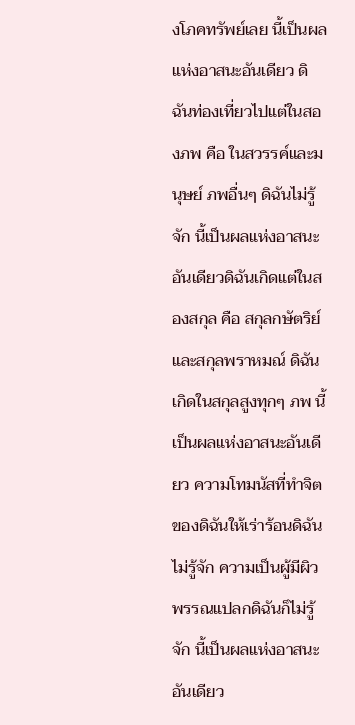งโภคทรัพย์เลย นี้เป็นผลแห่งอาสนะอันเดียว ดิฉันท่องเที่ยวไปแต่ในสองภพ คือ ในสวรรค์และมนุษย์ ภพอื่นๆ ดิฉันไม่รู้จัก นี้เป็นผลแห่งอาสนะอันเดียวดิฉันเกิดแต่ในสองสกุล คือ สกุลกษัตริย์และสกุลพราหมณ์ ดิฉันเกิดในสกุลสูงทุกๆ ภพ นี้เป็นผลแห่งอาสนะอันเดียว ความโทมนัสที่ทำจิตของดิฉันให้เร่าร้อนดิฉันไม่รู้จัก ความเป็นผู้มีผิวพรรณแปลกดิฉันก็ไม่รู้จัก นี้เป็นผลแห่งอาสนะอันเดียว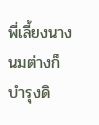พี่เลี้ยงนางนมต่างก็บำรุงดิ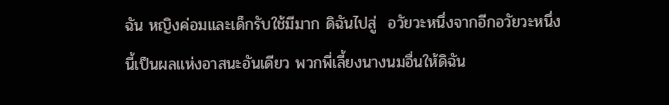ฉัน หญิงค่อมและเด็กรับใช้มีมาก ดิฉันไปสู่  อวัยวะหนึ่งจากอีกอวัยวะหนึ่ง นี้เป็นผลแห่งอาสนะอันเดียว พวกพี่เลี้ยงนางนมอื่นให้ดิฉัน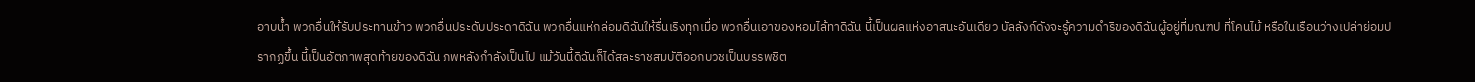อาบน้ำ พวกอื่นให้รับประทานข้าว พวกอื่นประดับประดาดิฉัน พวกอื่นแห่กล่อมดิฉันให้รื่นเริงทุกเมื่อ พวกอื่นเอาของหอมไล้ทาดิฉัน นี้เป็นผลแห่งอาสนะอันเดียว บัลลังก์ดังจะรู้ความดำริของดิฉันผู้อยู่ที่มณฑป ที่โคนไม้ หรือในเรือนว่างเปล่าย่อมปรากฏขึ้น นี้เป็นอัตภาพสุดท้ายของดิฉัน ภพหลังกำลังเป็นไป แม้วันนี้ดิฉันก็ได้สละราชสมบัติออกบวชเป็นบรรพชิต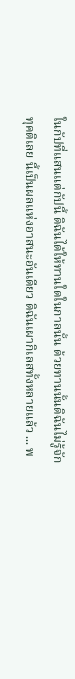ในกัปที่แสนแต่กัปนี้ ดิฉันได้ให้ทานใดในกาลนั้น ด้วยทานนั้นดิฉันไม่รู้จักทุคติเลย นี้เป็นผลแห่งอาสนะอันเดียว ดิฉันเผากิเลสทั้งหลายแล้ว ... พ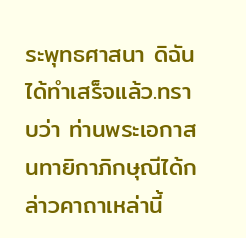ระพุทธศาสนา ดิฉันได้ทำเสร็จแล้ว.ทราบว่า ท่านพระเอกาสนทายิกาภิกษุณีได้กล่าวคาถาเหล่านี้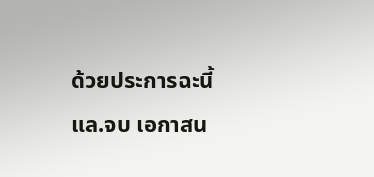ด้วยประการฉะนี้แล.จบ เอกาสน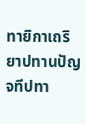ทายิกาเถริยาปทานปัญจทีปทา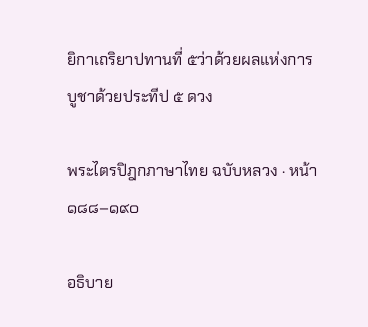ยิกาเถริยาปทานที่ ๕ว่าด้วยผลแห่งการบูชาด้วยประทีป ๕ ดวง

พระไตรปิฎกภาษาไทย ฉบับหลวง · หน้า ๑๘๘–๑๙๐

อธิบาย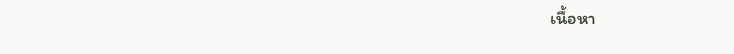เนื้อหา